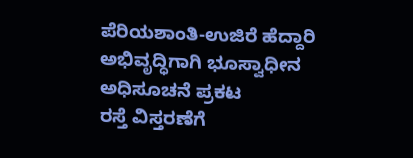ಪೆರಿಯಶಾಂತಿ-ಉಜಿರೆ ಹೆದ್ದಾರಿ ಅಭಿವೃದ್ಧಿಗಾಗಿ ಭೂಸ್ವಾಧೀನ ಅಧಿಸೂಚನೆ ಪ್ರಕಟ
ರಸ್ತೆ ವಿಸ್ತರಣೆಗೆ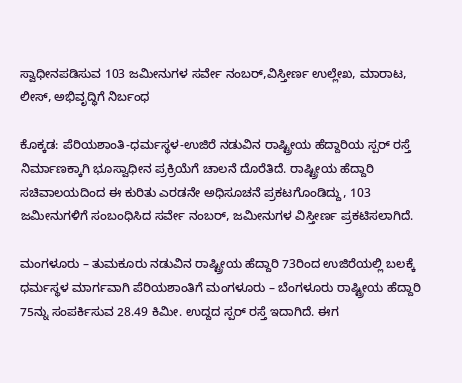ಸ್ವಾಧೀನಪಡಿಸುವ 103 ಜಮೀನುಗಳ ಸರ್ವೇ ನಂಬರ್,ವಿಸ್ತೀರ್ಣ ಉಲ್ಲೇಖ, ಮಾರಾಟ, ಲೀಸ್, ಅಭಿವೃದ್ಧಿಗೆ ನಿರ್ಬಂಧ

ಕೊಕ್ಕಡ: ಪೆರಿಯಶಾಂತಿ-ಧರ್ಮಸ್ಥಳ-ಉಜಿರೆ ನಡುವಿನ ರಾಷ್ಟ್ರೀಯ ಹೆದ್ದಾರಿಯ ಸ್ಪರ್ ರಸ್ತೆ ನಿರ್ಮಾಣಕ್ಕಾಗಿ ಭೂಸ್ವಾಧೀನ ಪ್ರಕ್ರಿಯೆಗೆ ಚಾಲನೆ ದೊರೆತಿದೆ. ರಾಷ್ಟ್ರೀಯ ಹೆದ್ದಾರಿ ಸಚಿವಾಲಯದಿಂದ ಈ ಕುರಿತು ಎರಡನೇ ಅಧಿಸೂಚನೆ ಪ್ರಕಟಗೊಂಡಿದ್ದು, 103 ಜಮೀನುಗಳಿಗೆ ಸಂಬಂಧಿಸಿದ ಸರ್ವೇ ನಂಬರ್, ಜಮೀನುಗಳ ವಿಸ್ತೀರ್ಣ ಪ್ರಕಟಿಸಲಾಗಿದೆ.

ಮಂಗಳೂರು – ತುಮಕೂರು ನಡುವಿನ ರಾಷ್ಟ್ರೀಯ ಹೆದ್ದಾರಿ 73ರಿಂದ ಉಜಿರೆಯಲ್ಲಿ ಬಲಕ್ಕೆ ಧರ್ಮಸ್ಥಳ ಮಾರ್ಗವಾಗಿ ಪೆರಿಯಶಾಂತಿಗೆ ಮಂಗಳೂರು – ಬೆಂಗಳೂರು ರಾಷ್ಟ್ರೀಯ ಹೆದ್ದಾರಿ 75ನ್ನು ಸಂಪರ್ಕಿಸುವ 28.49 ಕಿಮೀ. ಉದ್ದದ ಸ್ಪರ್ ರಸ್ತೆ ಇದಾಗಿದೆ. ಈಗ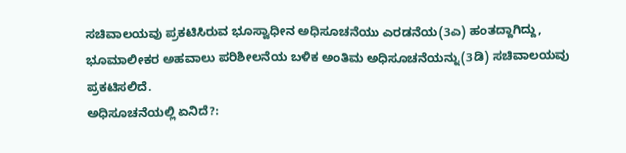ಸಚಿವಾಲಯವು ಪ್ರಕಟಿಸಿರುವ ಭೂಸ್ವಾಧೀನ ಅಧಿಸೂಚನೆಯು ಎರಡನೆಯ(3ಎ) ಹಂತದ್ದಾಗಿದ್ದು, ಭೂಮಾಲೀಕರ ಅಹವಾಲು ಪರಿಶೀಲನೆಯ ಬಳಿಕ ಅಂತಿಮ ಅಧಿಸೂಚನೆಯನ್ನು(3ಡಿ) ಸಚಿವಾಲಯವು ಪ್ರಕಟಿಸಲಿದೆ.
ಅಧಿಸೂಚನೆಯಲ್ಲಿ ಏನಿದೆ?: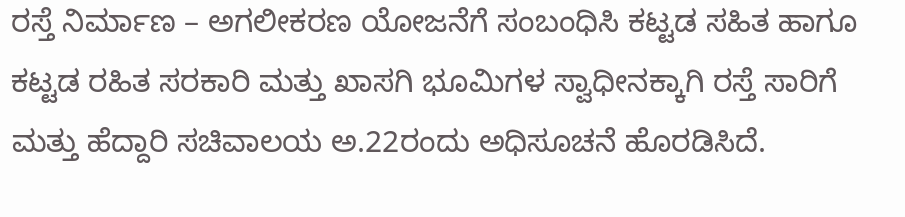ರಸ್ತೆ ನಿರ್ಮಾಣ – ಅಗಲೀಕರಣ ಯೋಜನೆಗೆ ಸಂಬಂಧಿಸಿ ಕಟ್ಟಡ ಸಹಿತ ಹಾಗೂ ಕಟ್ಟಡ ರಹಿತ ಸರಕಾರಿ ಮತ್ತು ಖಾಸಗಿ ಭೂಮಿಗಳ ಸ್ವಾಧೀನಕ್ಕಾಗಿ ರಸ್ತೆ ಸಾರಿಗೆ ಮತ್ತು ಹೆದ್ದಾರಿ ಸಚಿವಾಲಯ ಅ.22ರಂದು ಅಧಿಸೂಚನೆ ಹೊರಡಿಸಿದೆ.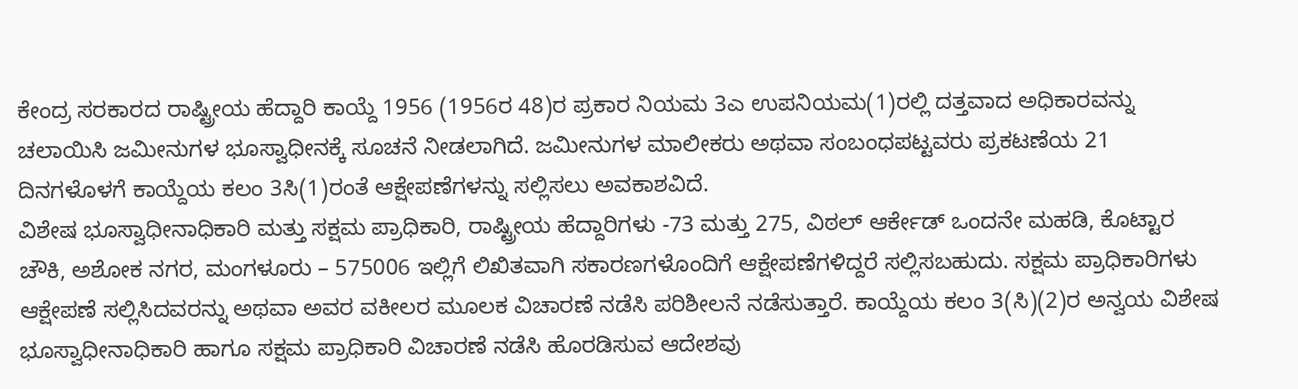ಕೇಂದ್ರ ಸರಕಾರದ ರಾಷ್ಟ್ರೀಯ ಹೆದ್ದಾರಿ ಕಾಯ್ದೆ 1956 (1956ರ 48)ರ ಪ್ರಕಾರ ನಿಯಮ 3ಎ ಉಪನಿಯಮ(1)ರಲ್ಲಿ ದತ್ತವಾದ ಅಧಿಕಾರವನ್ನು ಚಲಾಯಿಸಿ ಜಮೀನುಗಳ ಭೂಸ್ವಾಧೀನಕ್ಕೆ ಸೂಚನೆ ನೀಡಲಾಗಿದೆ. ಜಮೀನುಗಳ ಮಾಲೀಕರು ಅಥವಾ ಸಂಬಂಧಪಟ್ಟವರು ಪ್ರಕಟಣೆಯ 21 ದಿನಗಳೊಳಗೆ ಕಾಯ್ದೆಯ ಕಲಂ 3ಸಿ(1)ರಂತೆ ಆಕ್ಷೇಪಣೆಗಳನ್ನು ಸಲ್ಲಿಸಲು ಅವಕಾಶವಿದೆ.
ವಿಶೇಷ ಭೂಸ್ವಾಧೀನಾಧಿಕಾರಿ ಮತ್ತು ಸಕ್ಷಮ ಪ್ರಾಧಿಕಾರಿ, ರಾಷ್ಟ್ರೀಯ ಹೆದ್ದಾರಿಗಳು -73 ಮತ್ತು 275, ವಿಠಲ್ ಆರ್ಕೇಡ್ ಒಂದನೇ ಮಹಡಿ, ಕೊಟ್ಟಾರ ಚೌಕಿ, ಅಶೋಕ ನಗರ, ಮಂಗಳೂರು – 575006 ಇಲ್ಲಿಗೆ ಲಿಖಿತವಾಗಿ ಸಕಾರಣಗಳೊಂದಿಗೆ ಆಕ್ಷೇಪಣೆಗಳಿದ್ದರೆ ಸಲ್ಲಿಸಬಹುದು. ಸಕ್ಷಮ ಪ್ರಾಧಿಕಾರಿಗಳು ಆಕ್ಷೇಪಣೆ ಸಲ್ಲಿಸಿದವರನ್ನು ಅಥವಾ ಅವರ ವಕೀಲರ ಮೂಲಕ ವಿಚಾರಣೆ ನಡೆಸಿ ಪರಿಶೀಲನೆ ನಡೆಸುತ್ತಾರೆ. ಕಾಯ್ದೆಯ ಕಲಂ 3(ಸಿ)(2)ರ ಅನ್ವಯ ವಿಶೇಷ ಭೂಸ್ವಾಧೀನಾಧಿಕಾರಿ ಹಾಗೂ ಸಕ್ಷಮ ಪ್ರಾಧಿಕಾರಿ ವಿಚಾರಣೆ ನಡೆಸಿ ಹೊರಡಿಸುವ ಆದೇಶವು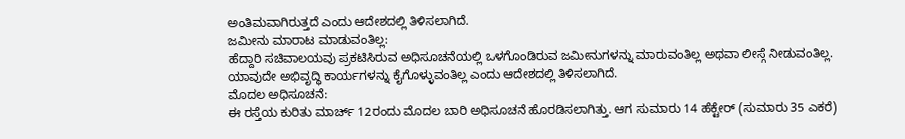ಅಂತಿಮವಾಗಿರುತ್ತದೆ ಎಂದು ಆದೇಶದಲ್ಲಿ ತಿಳಿಸಲಾಗಿದೆ.
ಜಮೀನು ಮಾರಾಟ ಮಾಡುವಂತಿಲ್ಲ:
ಹೆದ್ದಾರಿ ಸಚಿವಾಲಯವು ಪ್ರಕಟಿಸಿರುವ ಅಧಿಸೂಚನೆಯಲ್ಲಿ ಒಳಗೊಂಡಿರುವ ಜಮೀನುಗಳನ್ನು ಮಾರುವಂತಿಲ್ಲ ಅಥವಾ ಲೀಸ್ಗೆ ನೀಡುವಂತಿಲ್ಲ. ಯಾವುದೇ ಅಭಿವೃದ್ಧಿ ಕಾರ್ಯಗಳನ್ನು ಕೈಗೊಳ್ಳುವಂತಿಲ್ಲ ಎಂದು ಆದೇಶದಲ್ಲಿ ತಿಳಿಸಲಾಗಿದೆ.
ಮೊದಲ ಅಧಿಸೂಚನೆ:
ಈ ರಸ್ತೆಯ ಕುರಿತು ಮಾರ್ಚ್ 12ರಂದು ಮೊದಲ ಬಾರಿ ಅಧಿಸೂಚನೆ ಹೊರಡಿಸಲಾಗಿತ್ತು. ಆಗ ಸುಮಾರು 14 ಹೆಕ್ಟೇರ್ (ಸುಮಾರು 35 ಎಕರೆ)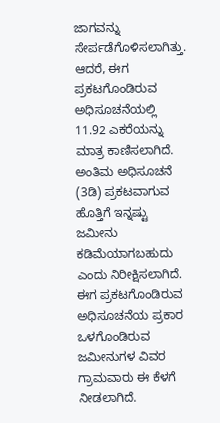ಜಾಗವನ್ನು ಸೇರ್ಪಡೆಗೊಳಿಸಲಾಗಿತ್ತು. ಆದರೆ, ಈಗ ಪ್ರಕಟಗೊಂಡಿರುವ ಅಧಿಸೂಚನೆಯಲ್ಲಿ 11.92 ಎಕರೆಯನ್ನು ಮಾತ್ರ ಕಾಣಿಸಲಾಗಿದೆ. ಅಂತಿಮ ಅಧಿಸೂಚನೆ (3ಡಿ) ಪ್ರಕಟವಾಗುವ ಹೊತ್ತಿಗೆ ಇನ್ನಷ್ಟು ಜಮೀನು ಕಡಿಮೆಯಾಗಬಹುದು ಎಂದು ನಿರೀಕ್ಷಿಸಲಾಗಿದೆ. ಈಗ ಪ್ರಕಟಗೊಂಡಿರುವ ಅಧಿಸೂಚನೆಯ ಪ್ರಕಾರ ಒಳಗೊಂಡಿರುವ ಜಮೀನುಗಳ ವಿವರ ಗ್ರಾಮವಾರು ಈ ಕೆಳಗೆ ನೀಡಲಾಗಿದೆ.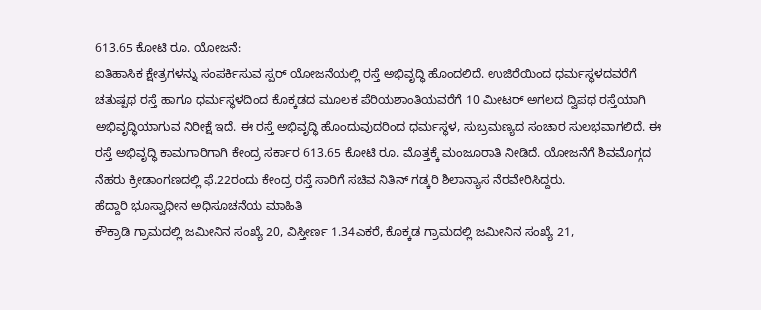613.65 ಕೋಟಿ ರೂ. ಯೋಜನೆ:
ಐತಿಹಾಸಿಕ ಕ್ಷೇತ್ರಗಳನ್ನು ಸಂಪರ್ಕಿಸುವ ಸ್ಪರ್ ಯೋಜನೆಯಲ್ಲಿ ರಸ್ತೆ ಅಭಿವೃದ್ಧಿ ಹೊಂದಲಿದೆ. ಉಜಿರೆಯಿಂದ ಧರ್ಮಸ್ಥಳದವರೆಗೆ ಚತುಷ್ಪಥ ರಸ್ತೆ ಹಾಗೂ ಧರ್ಮಸ್ಥಳದಿಂದ ಕೊಕ್ಕಡದ ಮೂಲಕ ಪೆರಿಯಶಾಂತಿಯವರೆಗೆ 10 ಮೀಟರ್ ಅಗಲದ ದ್ವಿಪಥ ರಸ್ತೆಯಾಗಿ ಅಭಿವೃದ್ಧಿಯಾಗುವ ನಿರೀಕ್ಷೆ ಇದೆ. ಈ ರಸ್ತೆ ಅಭಿವೃದ್ಧಿ ಹೊಂದುವುದರಿಂದ ಧರ್ಮಸ್ಥಳ, ಸುಬ್ರಮಣ್ಯದ ಸಂಚಾರ ಸುಲಭವಾಗಲಿದೆ. ಈ ರಸ್ತೆ ಅಭಿವೃದ್ಧಿ ಕಾಮಗಾರಿಗಾಗಿ ಕೇಂದ್ರ ಸರ್ಕಾರ 613.65 ಕೋಟಿ ರೂ. ಮೊತ್ತಕ್ಕೆ ಮಂಜೂರಾತಿ ನೀಡಿದೆ. ಯೋಜನೆಗೆ ಶಿವಮೊಗ್ಗದ ನೆಹರು ಕ್ರೀಡಾಂಗಣದಲ್ಲಿ ಫೆ.22ರಂದು ಕೇಂದ್ರ ರಸ್ತೆ ಸಾರಿಗೆ ಸಚಿವ ನಿತಿನ್ ಗಡ್ಕರಿ ಶಿಲಾನ್ಯಾಸ ನೆರವೇರಿಸಿದ್ದರು.
ಹೆದ್ದಾರಿ ಭೂಸ್ವಾಧೀನ ಅಧಿಸೂಚನೆಯ ಮಾಹಿತಿ
ಕೌಕ್ರಾಡಿ ಗ್ರಾಮದಲ್ಲಿ ಜಮೀನಿನ ಸಂಖ್ಯೆ 20, ವಿಸ್ತೀರ್ಣ 1.34ಎಕರೆ, ಕೊಕ್ಕಡ ಗ್ರಾಮದಲ್ಲಿ ಜಮೀನಿನ ಸಂಖ್ಯೆ 21,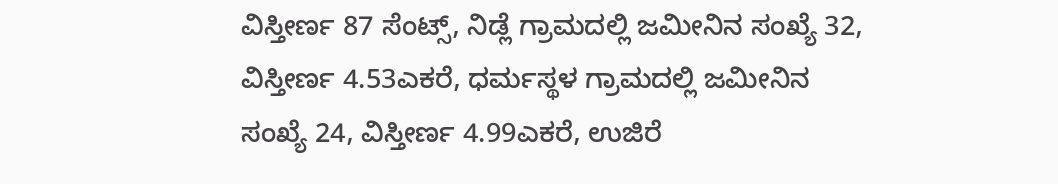ವಿಸ್ತೀರ್ಣ 87 ಸೆಂಟ್ಸ್, ನಿಡ್ಲೆ ಗ್ರಾಮದಲ್ಲಿ ಜಮೀನಿನ ಸಂಖ್ಯೆ 32, ವಿಸ್ತೀರ್ಣ 4.53ಎಕರೆ, ಧರ್ಮಸ್ಥಳ ಗ್ರಾಮದಲ್ಲಿ ಜಮೀನಿನ ಸಂಖ್ಯೆ 24, ವಿಸ್ತೀರ್ಣ 4.99ಎಕರೆ, ಉಜಿರೆ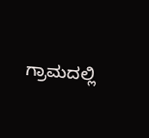ಗ್ರಾಮದಲ್ಲಿ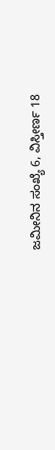ಜಮೀನಿನ ಸಂಖ್ಯೆ 6, ವಿಸ್ತೀರ್ಣ 18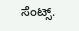ಸೆಂಟ್ಸ್.